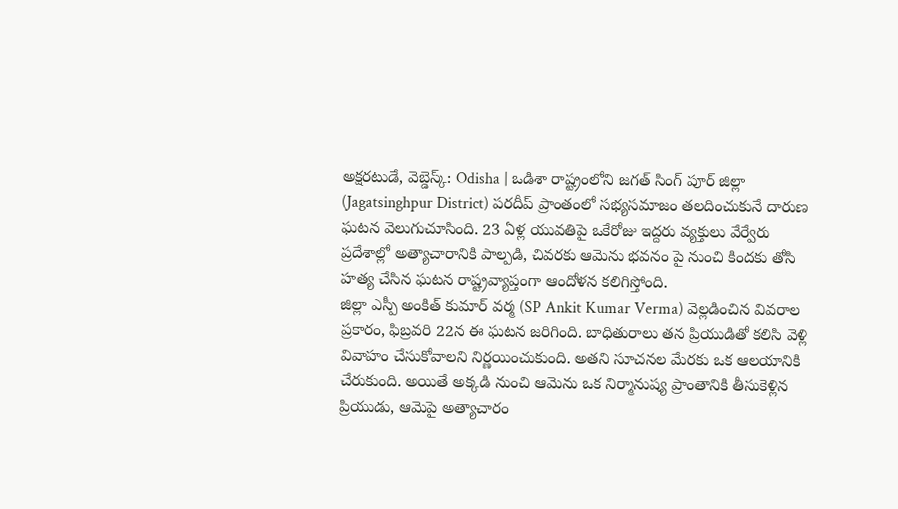అక్షరటుడే, వెబ్డెస్క్: Odisha | ఒడిశా రాష్ట్రంలోని జగత్ సింగ్ పూర్ జిల్లా (Jagatsinghpur District) పరదీప్ ప్రాంతంలో సభ్యసమాజం తలదించుకునే దారుణ ఘటన వెలుగుచూసింది. 23 ఏళ్ల యువతిపై ఒకేరోజు ఇద్దరు వ్యక్తులు వేర్వేరు ప్రదేశాల్లో అత్యాచారానికి పాల్పడి, చివరకు ఆమెను భవనం పై నుంచి కిందకు తోసి హత్య చేసిన ఘటన రాష్ట్రవ్యాప్తంగా ఆందోళన కలిగిస్తోంది.
జిల్లా ఎస్పీ అంకిత్ కుమార్ వర్మ (SP Ankit Kumar Verma) వెల్లడించిన వివరాల ప్రకారం, ఫిబ్రవరి 22న ఈ ఘటన జరిగింది. బాధితురాలు తన ప్రియుడితో కలిసి వెళ్లి వివాహం చేసుకోవాలని నిర్ణయించుకుంది. అతని సూచనల మేరకు ఒక ఆలయానికి చేరుకుంది. అయితే అక్కడి నుంచి ఆమెను ఒక నిర్మానుష్య ప్రాంతానికి తీసుకెళ్లిన ప్రియుడు, ఆమెపై అత్యాచారం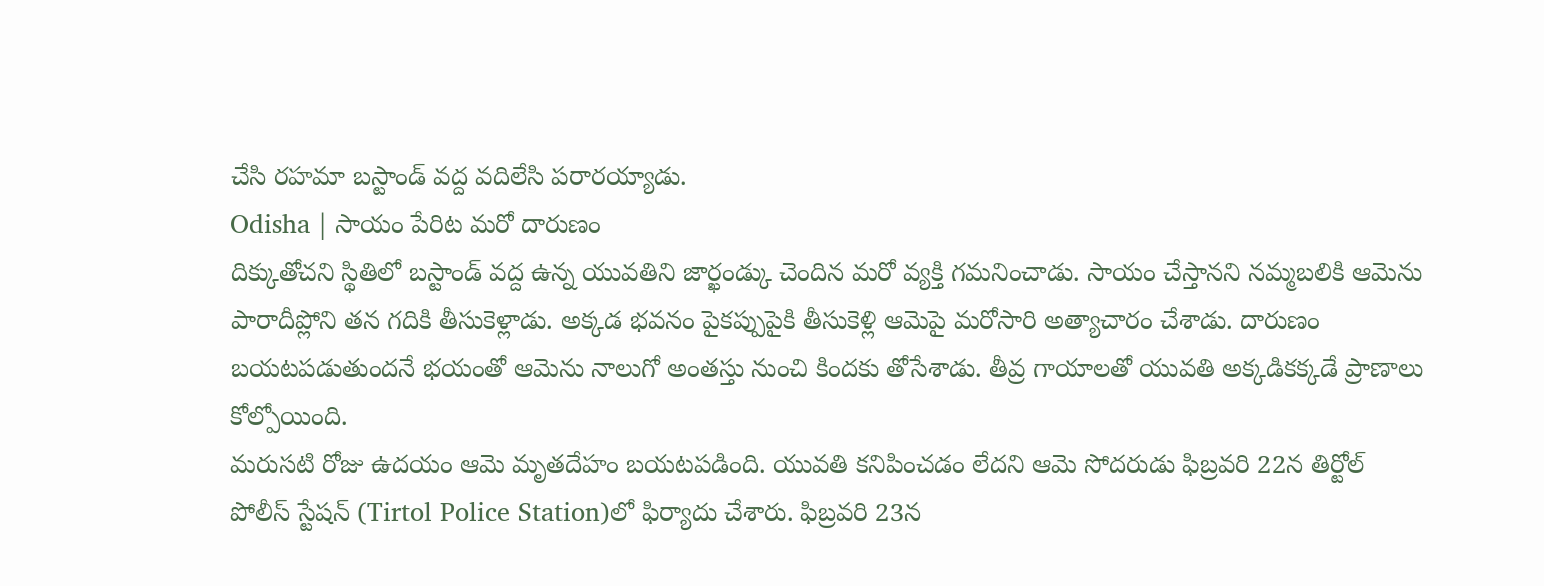చేసి రహమా బస్టాండ్ వద్ద వదిలేసి పరారయ్యాడు.
Odisha | సాయం పేరిట మరో దారుణం
దిక్కుతోచని స్థితిలో బస్టాండ్ వద్ద ఉన్న యువతిని జార్ఖండ్కు చెందిన మరో వ్యక్తి గమనించాడు. సాయం చేస్తానని నమ్మబలికి ఆమెను పారాదీప్లోని తన గదికి తీసుకెళ్లాడు. అక్కడ భవనం పైకప్పుపైకి తీసుకెళ్లి ఆమెపై మరోసారి అత్యాచారం చేశాడు. దారుణం బయటపడుతుందనే భయంతో ఆమెను నాలుగో అంతస్తు నుంచి కిందకు తోసేశాడు. తీవ్ర గాయాలతో యువతి అక్కడికక్కడే ప్రాణాలు కోల్పోయింది.
మరుసటి రోజు ఉదయం ఆమె మృతదేహం బయటపడింది. యువతి కనిపించడం లేదని ఆమె సోదరుడు ఫిబ్రవరి 22న తిర్టోల్ పోలీస్ స్టేషన్ (Tirtol Police Station)లో ఫిర్యాదు చేశారు. ఫిబ్రవరి 23న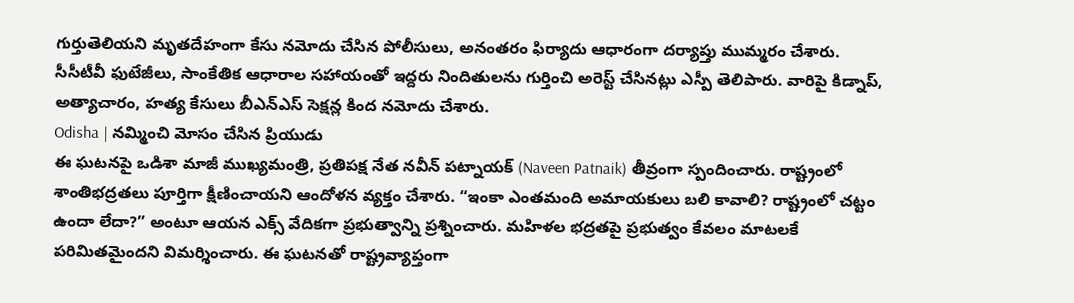గుర్తుతెలియని మృతదేహంగా కేసు నమోదు చేసిన పోలీసులు, అనంతరం ఫిర్యాదు ఆధారంగా దర్యాప్తు ముమ్మరం చేశారు. సీసీటీవీ ఫుటేజీలు, సాంకేతిక ఆధారాల సహాయంతో ఇద్దరు నిందితులను గుర్తించి అరెస్ట్ చేసినట్లు ఎస్పీ తెలిపారు. వారిపై కిడ్నాప్, అత్యాచారం, హత్య కేసులు బీఎన్ఎస్ సెక్షన్ల కింద నమోదు చేశారు.
Odisha | నమ్మించి మోసం చేసిన ప్రియుడు
ఈ ఘటనపై ఒడిశా మాజీ ముఖ్యమంత్రి, ప్రతిపక్ష నేత నవీన్ పట్నాయక్ (Naveen Patnaik) తీవ్రంగా స్పందించారు. రాష్ట్రంలో శాంతిభద్రతలు పూర్తిగా క్షీణించాయని ఆందోళన వ్యక్తం చేశారు. “ఇంకా ఎంతమంది అమాయకులు బలి కావాలి? రాష్ట్రంలో చట్టం ఉందా లేదా?” అంటూ ఆయన ఎక్స్ వేదికగా ప్రభుత్వాన్ని ప్రశ్నించారు. మహిళల భద్రతపై ప్రభుత్వం కేవలం మాటలకే పరిమితమైందని విమర్శించారు. ఈ ఘటనతో రాష్ట్రవ్యాప్తంగా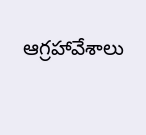ఆగ్రహావేశాలు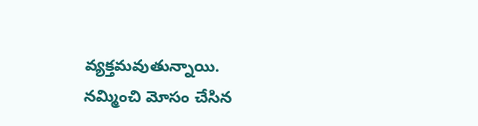వ్యక్తమవుతున్నాయి. నమ్మించి మోసం చేసిన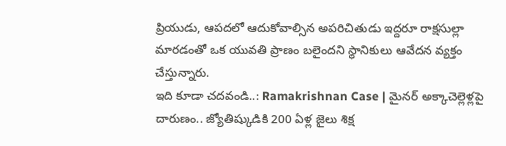ప్రియుడు, ఆపదలో ఆదుకోవాల్సిన అపరిచితుడు ఇద్దరూ రాక్షసుల్లా మారడంతో ఒక యువతి ప్రాణం బలైందని స్థానికులు ఆవేదన వ్యక్తం చేస్తున్నారు.
ఇది కూడా చదవండి..: Ramakrishnan Case | మైనర్ అక్కాచెల్లెళ్లపై దారుణం.. జ్యోతిష్కుడికి 200 ఏళ్ల జైలు శిక్ష